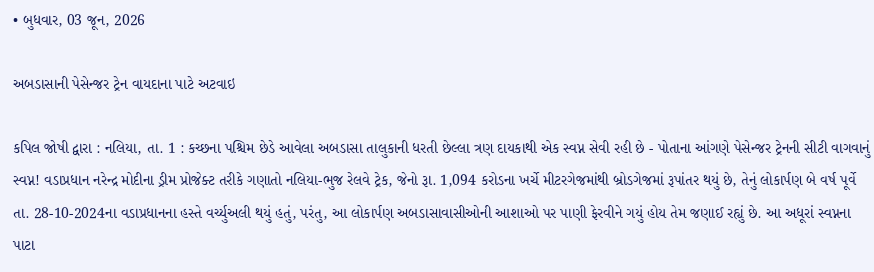• બુધવાર, 03 જૂન, 2026

અબડાસાની પેસેન્જર ટ્રેન વાયદાના પાટે અટવાઇ

કપિલ જોષી દ્વારા : નલિયા, તા. 1 : કચ્છના પશ્ચિમ છેડે આવેલા અબડાસા તાલુકાની ધરતી છેલ્લા ત્રણ દાયકાથી એક સ્વપ્ન સેવી રહી છે - પોતાના આંગણે પેસેન્જર ટ્રેનની સીટી વાગવાનું સ્વપ્ન! વડાપ્રધાન નરેન્દ્ર મોદીના ડ્રીમ પ્રોજેક્ટ તરીકે ગણાતો નલિયા-ભુજ રેલવે ટ્રેક, જેનો રૂા. 1,094 કરોડના ખર્ચે મીટરગેજમાંથી બ્રોડગેજમાં રૂપાંતર થયું છે, તેનું લોકાર્પણ બે વર્ષ પૂર્વે તા. 28-10-2024ના વડાપ્રધાનના હસ્તે વર્ચ્યુઅલી થયું હતું, પરંતુ, આ લોકાર્પણ અબડાસાવાસીઓની આશાઓ પર પાણી ફેરવીને ગયું હોય તેમ જણાઈ રહ્યું છે. આ અધૂરાં સ્વપ્નના પાટા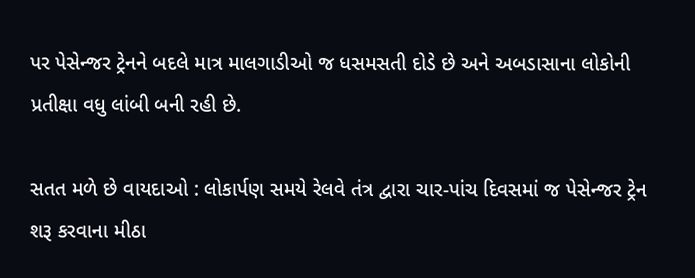પર પેસેન્જર ટ્રેનને બદલે માત્ર માલગાડીઓ જ ધસમસતી દોડે છે અને અબડાસાના લોકોની પ્રતીક્ષા વધુ લાંબી બની રહી છે.

સતત મળે છે વાયદાઓ : લોકાર્પણ સમયે રેલવે તંત્ર દ્વારા ચાર-પાંચ દિવસમાં જ પેસેન્જર ટ્રેન શરૂ કરવાના મીઠા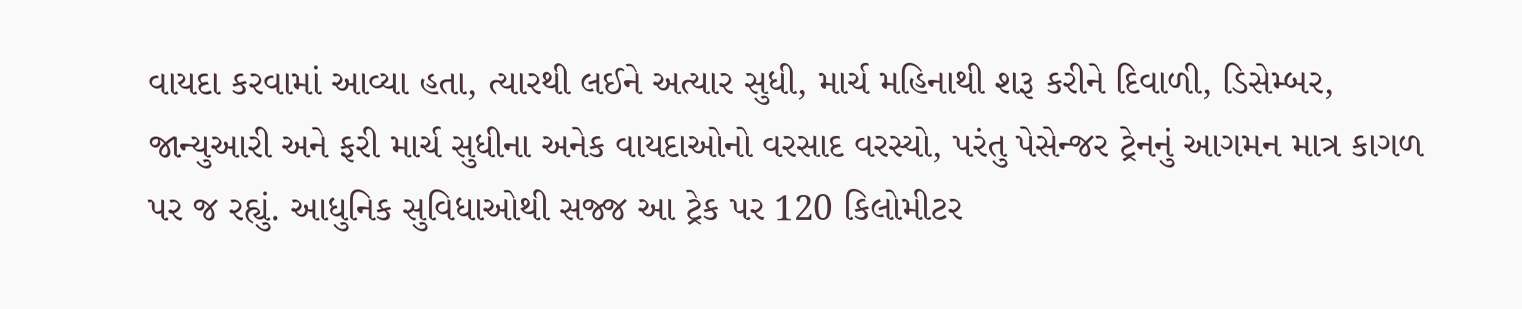વાયદા કરવામાં આવ્યા હતા, ત્યારથી લઈને અત્યાર સુધી, માર્ચ મહિનાથી શરૂ કરીને દિવાળી, ડિસેમ્બર, જાન્યુઆરી અને ફરી માર્ચ સુધીના અનેક વાયદાઓનો વરસાદ વરસ્યો, પરંતુ પેસેન્જર ટ્રેનનું આગમન માત્ર કાગળ પર જ રહ્યું. આધુનિક સુવિધાઓથી સજ્જ આ ટ્રેક પર 120 કિલોમીટર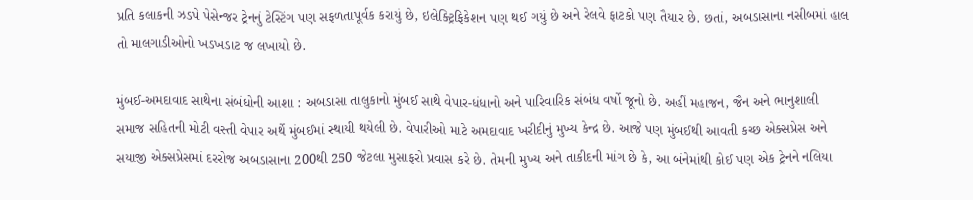પ્રતિ કલાકની ઝડપે પેસેન્જર ટ્રેનનું ટેસ્ટિંગ પણ સફળતાપૂર્વક કરાયું છે, ઇલેક્ટ્રિફિકેશન પણ થઈ ગયું છે અને રેલવે ફાટકો પણ તૈયાર છે. છતાં, અબડાસાના નસીબમાં હાલ તો માલગાડીઓનો ખડખડાટ જ લખાયો છે.

મુંબઈ-અમદાવાદ સાથેના સંબંધોની આશા : અબડાસા તાલુકાનો મુંબઈ સાથે વેપાર-ધંધાનો અને પારિવારિક સંબંધ વર્ષો જૂનો છે. અહીં મહાજન, જૈન અને ભાનુશાલી સમાજ સહિતની મોટી વસ્તી વેપાર અર્થે મુંબઈમાં સ્થાયી થયેલી છે. વેપારીઓ માટે અમદાવાદ ખરીદીનું મુખ્ય કેન્દ્ર છે. આજે પણ મુંબઈથી આવતી કચ્છ એક્સપ્રેસ અને સયાજી એક્સપ્રેસમાં દરરોજ અબડાસાના 200થી 250 જેટલા મુસાફરો પ્રવાસ કરે છે. તેમની મુખ્ય અને તાકીદની માંગ છે કે, આ બંનેમાંથી કોઈ પણ એક ટ્રેનને નલિયા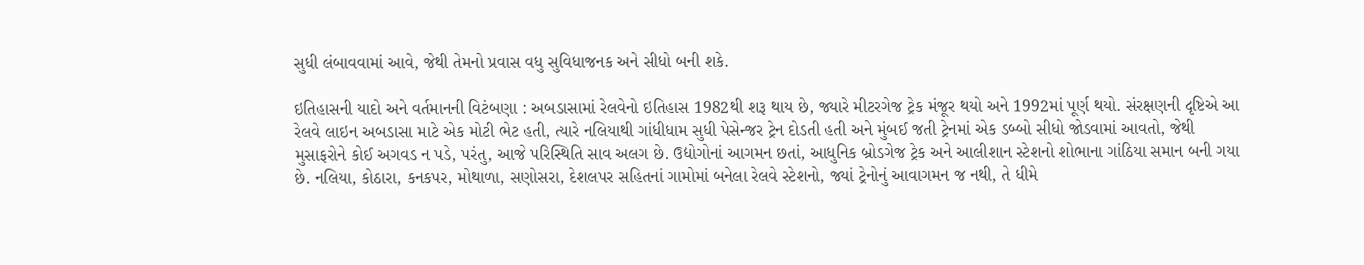સુધી લંબાવવામાં આવે, જેથી તેમનો પ્રવાસ વધુ સુવિધાજનક અને સીધો બની શકે.

ઇતિહાસની યાદો અને વર્તમાનની વિટંબણા : અબડાસામાં રેલવેનો ઇતિહાસ 1982થી શરૂ થાય છે, જ્યારે મીટરગેજ ટ્રેક મંજૂર થયો અને 1992માં પૂર્ણ થયો. સંરક્ષણની દૃષ્ટિએ આ રેલવે લાઇન અબડાસા માટે એક મોટી ભેટ હતી, ત્યારે નલિયાથી ગાંધીધામ સુધી પેસેન્જર ટ્રેન દોડતી હતી અને મુંબઈ જતી ટ્રેનમાં એક ડબ્બો સીધો જોડવામાં આવતો, જેથી મુસાફરોને કોઈ અગવડ ન પડે, પરંતુ, આજે પરિસ્થિતિ સાવ અલગ છે. ઉદ્યોગોનાં આગમન છતાં, આધુનિક બ્રોડગેજ ટ્રેક અને આલીશાન સ્ટેશનો શોભાના ગાંઠિયા સમાન બની ગયા છે. નલિયા, કોઠારા, કનકપર, મોથાળા, સણોસરા, દેશલપર સહિતનાં ગામોમાં બનેલા રેલવે સ્ટેશનો, જ્યાં ટ્રેનોનું આવાગમન જ નથી, તે ધીમે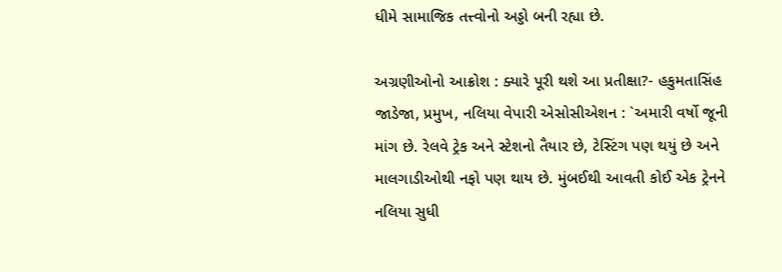ધીમે સામાજિક તત્ત્વોનો અડ્ડો બની રહ્યા છે.

અગ્રણીઓનો આક્રોશ : ક્યારે પૂરી થશે આ પ્રતીક્ષા?- હકુમતાસિંહ જાડેજા, પ્રમુખ, નલિયા વેપારી એસોસીએશન : `અમારી વર્ષો જૂની માંગ છે. રેલવે ટ્રેક અને સ્ટેશનો તૈયાર છે, ટેસ્ટિંગ પણ થયું છે અને માલગાડીઓથી નફો પણ થાય છે. મુંબઈથી આવતી કોઈ એક ટ્રેનને નલિયા સુધી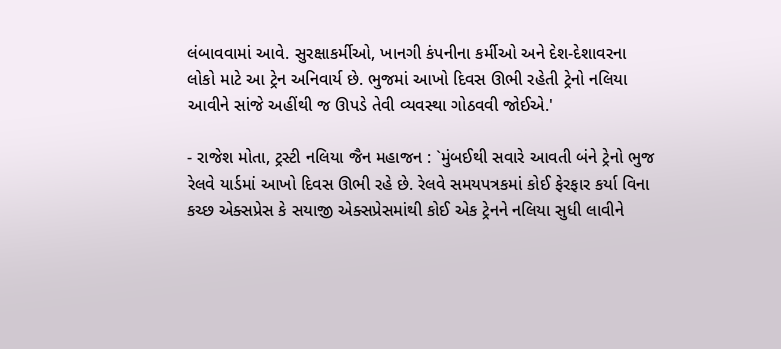લંબાવવામાં આવે. સુરક્ષાકર્મીઓ, ખાનગી કંપનીના કર્મીઓ અને દેશ-દેશાવરના લોકો માટે આ ટ્રેન અનિવાર્ય છે. ભુજમાં આખો દિવસ ઊભી રહેતી ટ્રેનો નલિયા આવીને સાંજે અહીંથી જ ઊપડે તેવી વ્યવસ્થા ગોઠવવી જોઈએ.'

- રાજેશ મોતા, ટ્રસ્ટી નલિયા જૈન મહાજન : `મુંબઈથી સવારે આવતી બંને ટ્રેનો ભુજ રેલવે યાર્ડમાં આખો દિવસ ઊભી રહે છે. રેલવે સમયપત્રકમાં કોઈ ફેરફાર કર્યા વિના કચ્છ એક્સપ્રેસ કે સયાજી એક્સપ્રેસમાંથી કોઈ એક ટ્રેનને નલિયા સુધી લાવીને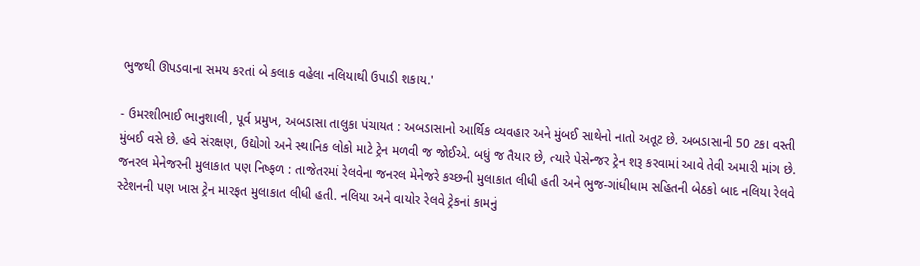ભુજથી ઊપડવાના સમય કરતાં બે કલાક વહેલા નલિયાથી ઉપાડી શકાય.'

- ઉમરશીભાઈ ભાનુશાલી, પૂર્વ પ્રમુખ, અબડાસા તાલુકા પંચાયત : અબડાસાનો આર્થિક વ્યવહાર અને મુંબઈ સાથેનો નાતો અતૂટ છે. અબડાસાની 50 ટકા વસ્તી મુંબઈ વસે છે. હવે સંરક્ષણ, ઉદ્યોગો અને સ્થાનિક લોકો માટે ટ્રેન મળવી જ જોઈએ. બધું જ તૈયાર છે, ત્યારે પેસેન્જર ટ્રેન શરૂ કરવામાં આવે તેવી અમારી માંગ છે. જનરલ મેનેજરની મુલાકાત પણ નિષ્ફળ : તાજેતરમાં રેલવેના જનરલ મેનેજરે કચ્છની મુલાકાત લીધી હતી અને ભુજ-ગાંધીધામ સહિતની બેઠકો બાદ નલિયા રેલવે સ્ટેશનની પણ ખાસ ટ્રેન મારફત મુલાકાત લીધી હતી. નલિયા અને વાયોર રેલવે ટ્રેકનાં કામનું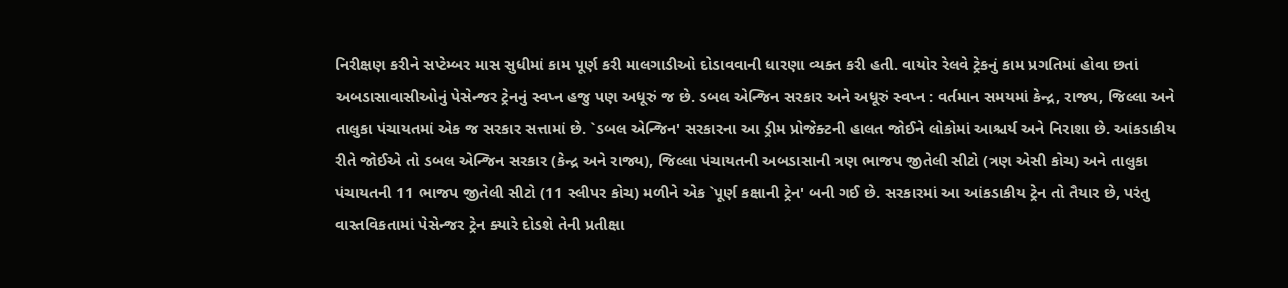નિરીક્ષણ કરીને સપ્ટેમ્બર માસ સુધીમાં કામ પૂર્ણ કરી માલગાડીઓ દોડાવવાની ધારણા વ્યક્ત કરી હતી. વાયોર રેલવે ટ્રેકનું કામ પ્રગતિમાં હોવા છતાં અબડાસાવાસીઓનું પેસેન્જર ટ્રેનનું સ્વપ્ન હજુ પણ અધૂરું જ છે. ડબલ એન્જિન સરકાર અને અધૂરું સ્વપ્ન : વર્તમાન સમયમાં કેન્દ્ર, રાજ્ય, જિલ્લા અને તાલુકા પંચાયતમાં એક જ સરકાર સત્તામાં છે. `ડબલ એન્જિન' સરકારના આ ડ્રીમ પ્રોજેક્ટની હાલત જોઈને લોકોમાં આશ્ચર્ય અને નિરાશા છે. આંકડાકીય રીતે જોઈએ તો ડબલ એન્જિન સરકાર (કેન્દ્ર અને રાજ્ય), જિલ્લા પંચાયતની અબડાસાની ત્રણ ભાજપ જીતેલી સીટો (ત્રણ એસી કોચ) અને તાલુકા પંચાયતની 11 ભાજપ જીતેલી સીટો (11 સ્લીપર કોચ) મળીને એક `પૂર્ણ કક્ષાની ટ્રેન' બની ગઈ છે. સરકારમાં આ આંકડાકીય ટ્રેન તો તૈયાર છે, પરંતુ વાસ્તવિકતામાં પેસેન્જર ટ્રેન ક્યારે દોડશે તેની પ્રતીક્ષા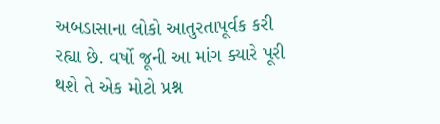અબડાસાના લોકો આતુરતાપૂર્વક કરી રહ્યા છે. વર્ષો જૂની આ માંગ ક્યારે પૂરી થશે તે એક મોટો પ્રશ્ન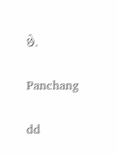છે.

Panchang

dd